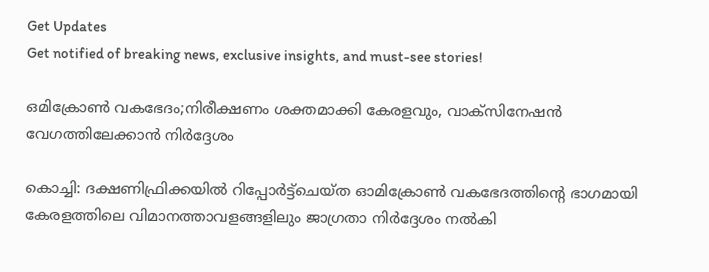Get Updates
Get notified of breaking news, exclusive insights, and must-see stories!

ഒമിക്രോണ്‍ വകഭേദം;നിരീക്ഷണം ശക്തമാക്കി കേരളവും, വാക്‌സിനേഷന്‍ വേഗത്തിലേക്കാന്‍ നിര്‍ദ്ദേശം

കൊച്ചി: ദക്ഷണിഫ്രിക്കയില്‍ റിപ്പോര്‍ട്ട്‌ചെയ്ത ഓമിക്രോണ്‍ വകഭേദത്തിന്റെ ഭാഗമായി കേരളത്തിലെ വിമാനത്താവളങ്ങളിലും ജാഗ്രതാ നിര്‍ദ്ദേശം നല്‍കി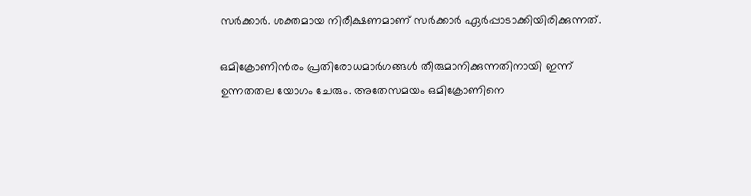സര്‍ക്കാര്‍. ശക്തമായ നിരീക്ഷണമാണ് സര്‍ക്കാര്‍ ഏര്‍പ്പാടാക്കിയിരിക്കുന്നത്.

ഒമിക്രോണിന്‍രം പ്രതിരോധമാര്‍ഗങ്ങള്‍ തീരുമാനിക്കുന്നതിനായി ഇന്ന് ഉന്നതതല യോഗം ചേരും. അതേസമയം ഒമിക്രോണിനെ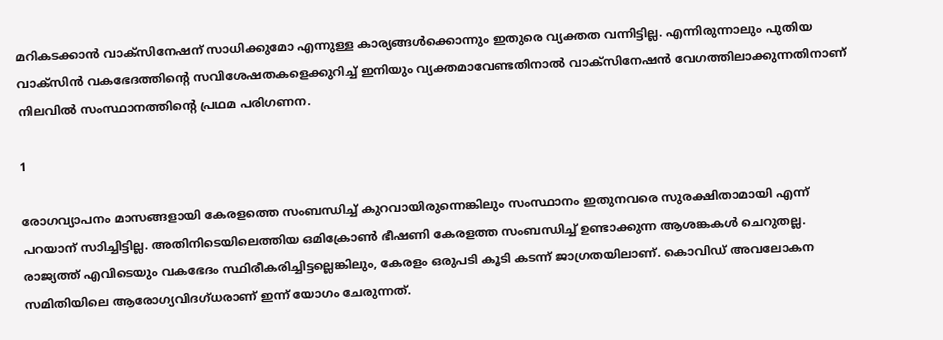മറികടക്കാന്‍ വാക്‌സിനേഷന് സാധിക്കുമോ എന്നുള്ള കാര്യങ്ങള്‍ക്കൊന്നും ഇതുരെ വ്യക്തത വന്നിട്ടില്ല. എന്നിരുന്നാലും പുതിയ വാക്‌സിന്‍ വകഭേദത്തിന്റെ സവിശേഷതകളെക്കുറിച്ച് ഇനിയും വ്യക്തമാവേണ്ടതിനാല്‍ വാക്‌സിനേഷന്‍ വേഗത്തിലാക്കുന്നതിനാണ് നിലവില്‍ സംസ്ഥാനത്തിന്റെ പ്രഥമ പരിഗണന.

1

രോഗവ്യാപനം മാസങ്ങളായി കേരളത്തെ സംബന്ധിച്ച് കുറവായിരുന്നെങ്കിലും സംസ്ഥാനം ഇതുനവരെ സുരക്ഷിതാമായി എന്ന് പറയാന് സാിച്ചിട്ടില്ല. അതിനിടെയിലെത്തിയ ഒമിക്രോണ്‍ ഭീഷണി കേരളത്ത സംബന്ധിച്ച് ഉണ്ടാക്കുന്ന ആശങ്കകള്‍ ചെറുതല്ല. രാജ്യത്ത് എവിടെയും വകഭേദം സ്ഥിരീകരിച്ചിട്ടല്ലെങ്കിലും, കേരളം ഒരുപടി കൂടി കടന്ന് ജാഗ്രതയിലാണ്. കൊവിഡ് അവലോകന സമിതിയിലെ ആരോഗ്യവിദഗ്ധരാണ് ഇന്ന് യോഗം ചേരുന്നത്.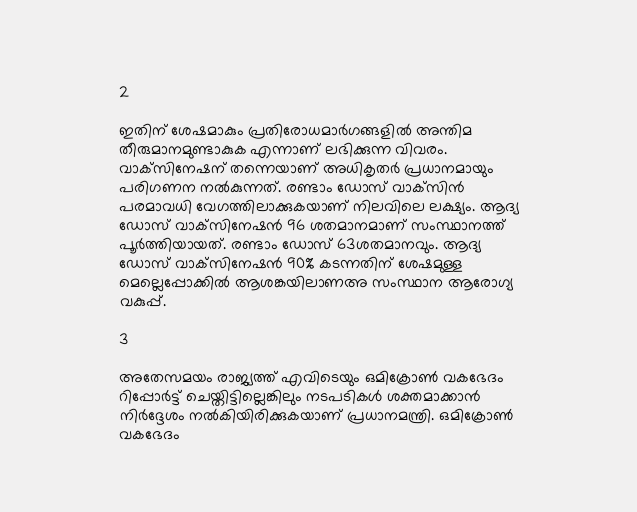2

ഇതിന് ശേഷമാകും പ്രതിരോധമാര്‍ഗങ്ങളില്‍ അന്തിമ തീരുമാനമുണ്ടാകുക എന്നാണ് ലഭിക്കുന്ന വിവരം. വാക്‌സിനേഷന് തന്നെയാണ് അധികൃതര്‍ പ്രധാനമായും പരിഗണന നല്‍കുന്നത്. രണ്ടാം ഡോസ് വാക്‌സിന്‍ പരമാവധി വേഗത്തിലാക്കുകയാണ് നിലവിലെ ലക്ഷ്യം. ആദ്യ ഡോസ് വാക്‌സിനേഷന്‍ 96 ശതമാനമാണ് സംസ്ഥാനത്ത് പൂര്‍ത്തിയായത്. രണ്ടാം ഡോസ് 63ശതമാനവും. ആദ്യ ഡോസ് വാക്‌സിനേഷന്‍ 90% കടന്നതിന് ശേഷമുള്ള മെല്ലെപ്പോക്കില്‍ ആശങ്കയിലാണഅ സംസ്ഥാന ആരോഗ്യ വകുപ്പ്.

3

അതേസമയം രാജ്യത്ത് എവിടെയും ഒമിക്രോണ്‍ വകഭേദം റിപ്പോര്‍ട്ട് ചെയ്തിട്ടില്ലെങ്കിലും നടപടികള്‍ ശക്തമാക്കാന്‍ നിര്‍ദ്ദേശം നല്‍കിയിരിക്കുകയാണ് പ്രധാനമന്ത്രി. ഒമിക്രോണ്‍ വകഭേദം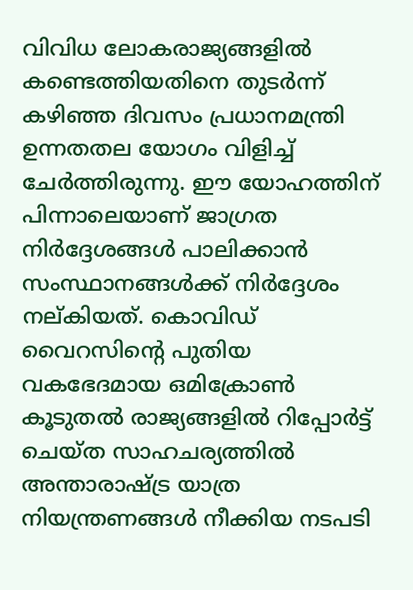വിവിധ ലോകരാജ്യങ്ങളില്‍ കണ്ടെത്തിയതിനെ തുടര്‍ന്ന് കഴിഞ്ഞ ദിവസം പ്രധാനമന്ത്രി ഉന്നതതല യോഗം വിളിച്ച് ചേര്‍ത്തിരുന്നു. ഈ യോഹത്തിന് പിന്നാലെയാണ് ജാഗ്രത നിര്‍ദ്ദേശങ്ങള്‍ പാലിക്കാന്‍ സംസ്ഥാനങ്ങള്‍ക്ക് നിര്‍ദ്ദേശം നല്കിയത്. കൊവിഡ് വൈറസിന്റെ പുതിയ വകഭേദമായ ഒമിക്രോണ്‍ കൂടുതല്‍ രാജ്യങ്ങളില്‍ റിപ്പോര്‍ട്ട് ചെയ്ത സാഹചര്യത്തില്‍ അന്താരാഷ്ട്ര യാത്ര നിയന്ത്രണങ്ങള്‍ നീക്കിയ നടപടി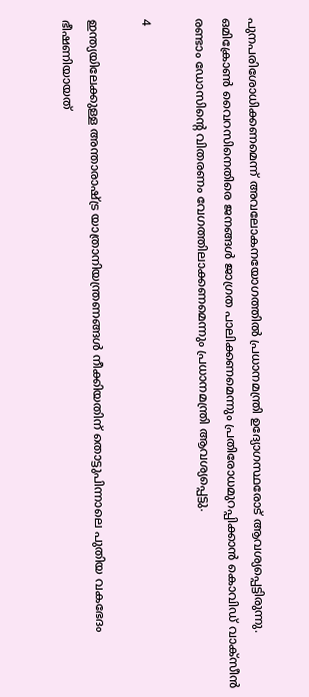പുനപരിശോധിക്കണമെന്ന് അവലോകനയോഗത്തില്‍ പ്രധാനമന്ത്രി ഉദ്യോഗസ്ഥരോട് ആവശ്യപ്പെട്ടിരുന്നു. ഒമിക്രോണ്‍ വൈറസിനെതിരെ ജനങ്ങള്‍ ജാഗ്രത പാലിക്കണമെന്നും പ്രതിരോധമുറപ്പിക്കാന്‍ കൊവിഡ് വാക്‌സീന്‍ രണ്ടാം ഡോസിന്റെ വിതരണം വേഗത്തിലാക്കണമെന്നും പ്രധാനമന്ത്രി ആവശ്യപ്പെട്ടു.

4

ഇന്ത്യയിലേക്കുള്ള അന്താരാഷ്ട്ര യാത്രാനിയന്ത്രണങ്ങള്‍ നീക്കിയതിന് തൊട്ടുപിന്നാലെ പുതിയ വകഭേദം ഭീഷണിയായത്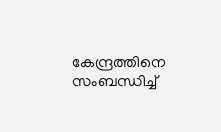കേന്ദ്രത്തിനെ സംബന്ധിച്ച്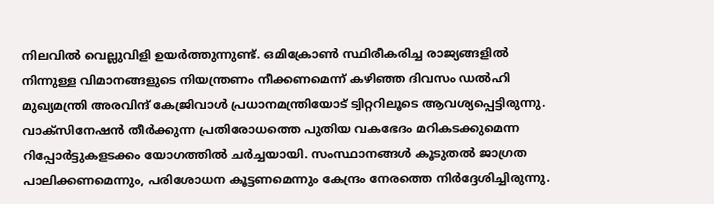നിലവില്‍ വെല്ലുവിളി ഉയര്‍ത്തുന്നുണ്ട്. ഒമിക്രോണ്‍ സ്ഥിരീകരിച്ച രാജ്യങ്ങളില്‍ നിന്നുള്ള വിമാനങ്ങളുടെ നിയന്ത്രണം നീക്കണമെന്ന് കഴിഞ്ഞ ദിവസം ഡല്‍ഹി മുഖ്യമന്ത്രി അരവിന്ദ് കേജ്രിവാള്‍ പ്രധാനമന്ത്രിയോട് ട്വിറ്ററിലൂടെ ആവശ്യപ്പെട്ടിരുന്നു. വാക്‌സിനേഷന്‍ തീര്‍ക്കുന്ന പ്രതിരോധത്തെ പുതിയ വകഭേദം മറികടക്കുമെന്ന റിപ്പോര്‍ട്ടുകളടക്കം യോഗത്തില്‍ ചര്‍ച്ചയായി. സംസ്ഥാനങ്ങള്‍ കൂടുതല്‍ ജാഗ്രത പാലിക്കണമെന്നും, പരിശോധന കൂട്ടണമെന്നും കേന്ദ്രം നേരത്തെ നിര്‍ദ്ദേശിച്ചിരുന്നു.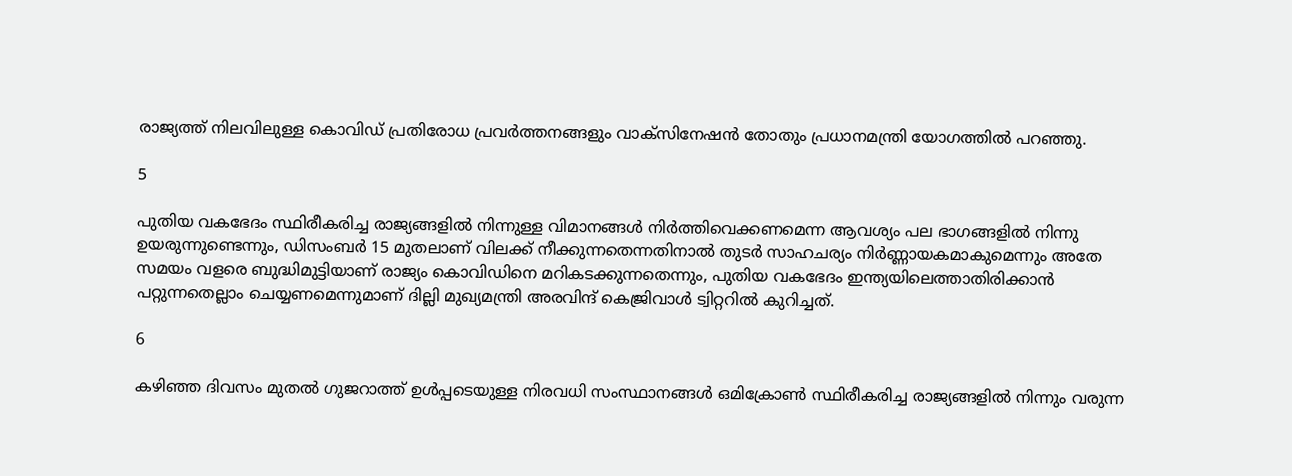രാജ്യത്ത് നിലവിലുള്ള കൊവിഡ് പ്രതിരോധ പ്രവര്‍ത്തനങ്ങളും വാക്‌സിനേഷന്‍ തോതും പ്രധാനമന്ത്രി യോഗത്തില്‍ പറഞ്ഞു.

5

പുതിയ വകഭേദം സ്ഥിരീകരിച്ച രാജ്യങ്ങളില്‍ നിന്നുള്ള വിമാനങ്ങള്‍ നിര്‍ത്തിവെക്കണമെന്ന ആവശ്യം പല ഭാഗങ്ങളില്‍ നിന്നു ഉയരുന്നുണ്ടെന്നും, ഡിസംബര്‍ 15 മുതലാണ് വിലക്ക് നീക്കുന്നതെന്നതിനാല്‍ തുടര്‍ സാഹചര്യം നിര്‍ണ്ണായകമാകുമെന്നും അതേ സമയം വളരെ ബുദ്ധിമുട്ടിയാണ് രാജ്യം കൊവിഡിനെ മറികടക്കുന്നതെന്നും, പുതിയ വകഭേദം ഇന്ത്യയിലെത്താതിരിക്കാന്‍ പറ്റുന്നതെല്ലാം ചെയ്യണമെന്നുമാണ് ദില്ലി മുഖ്യമന്ത്രി അരവിന്ദ് കെജ്രിവാള്‍ ട്വിറ്ററില്‍ കുറിച്ചത്.

6

കഴിഞ്ഞ ദിവസം മുതല്‍ ഗുജറാത്ത് ഉള്‍പ്പടെയുള്ള നിരവധി സംസ്ഥാനങ്ങള്‍ ഒമിക്രോണ്‍ സ്ഥിരീകരിച്ച രാജ്യങ്ങളില്‍ നിന്നും വരുന്ന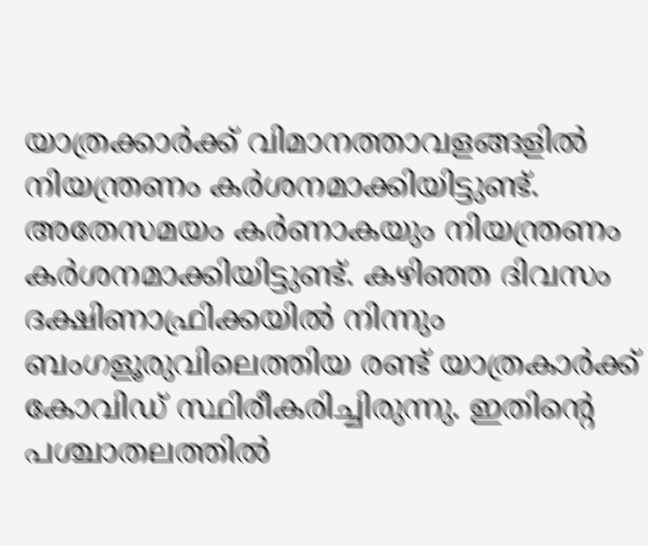യാത്രക്കാര്‍ക്ക് വിമാനത്താവളങ്ങളില്‍ നിയന്ത്രണം കര്‍ശനമാക്കിയിട്ടുണ്ട്. അതേസമയം കര്‍ണാകയും നിയന്ത്രണം കര്‍ശനമാക്കിയിട്ടുണ്ട്. കഴിഞ്ഞ ദിവസം ദക്ഷിണാഫ്രിക്കയില്‍ നിന്നും ബംഗളൂരുവിലെത്തിയ രണ്ട് യാത്രകാര്‍ക്ക് കോവിഡ് സ്ഥിരീകരിച്ചിരുന്നു. ഇതിന്റെ പശ്ചാതലത്തില്‍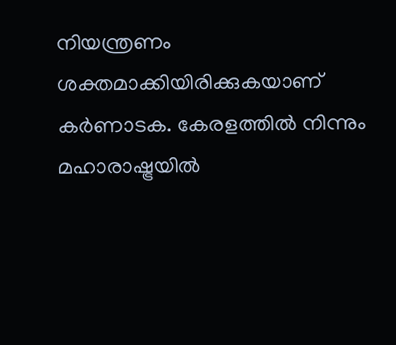നിയന്ത്രണം ശക്തമാക്കിയിരിക്കുകയാണ് കര്‍ണാടക. കേരളത്തില്‍ നിന്നും മഹാരാഷ്ട്രയില്‍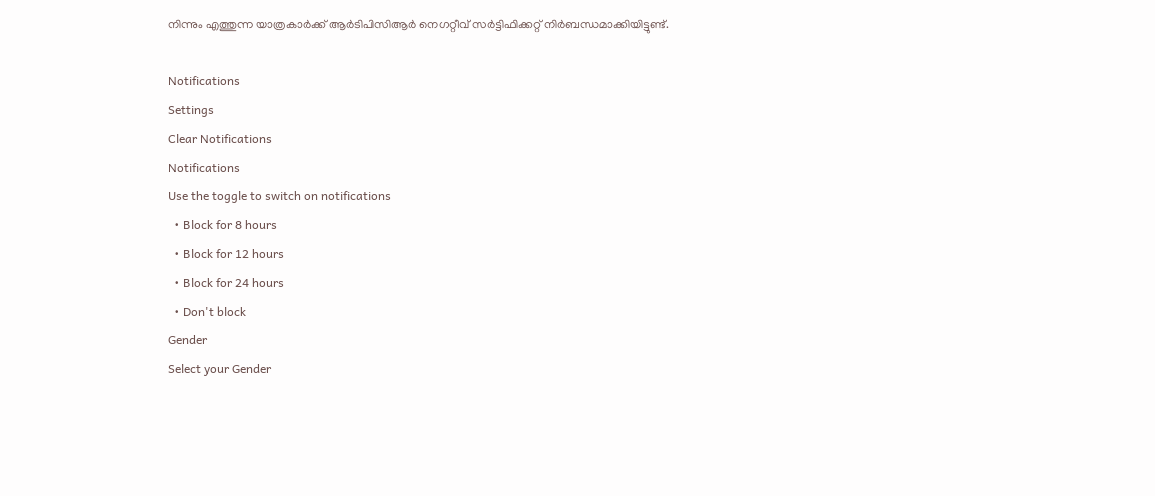നിന്നും എത്തുന്ന യാത്രകാര്‍ക്ക് ആര്‍ടിപിസിആര്‍ നെഗറ്റീവ് സര്‍ട്ടിഫിക്കറ്റ് നിര്‍ബന്ധമാക്കിയിട്ടുണ്ട്.

Notifications
Settings
Clear Notifications
Notifications
Use the toggle to switch on notifications
  • Block for 8 hours
  • Block for 12 hours
  • Block for 24 hours
  • Don't block
Gender
Select your Gender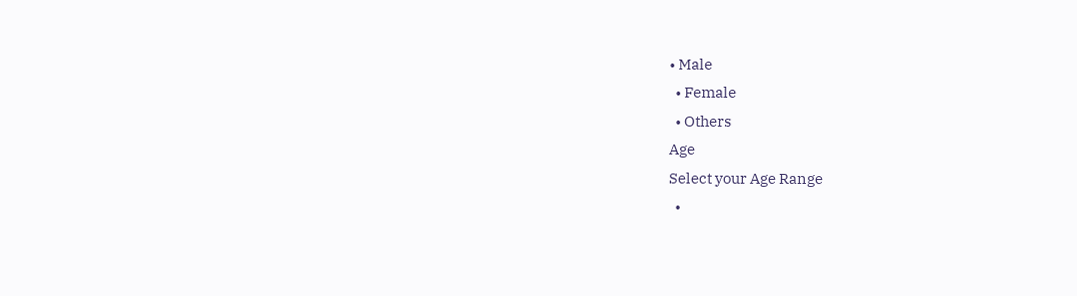• Male
  • Female
  • Others
Age
Select your Age Range
  •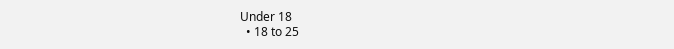Under 18
  • 18 to 25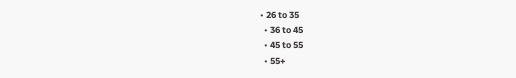• 26 to 35
  • 36 to 45
  • 45 to 55
  • 55+